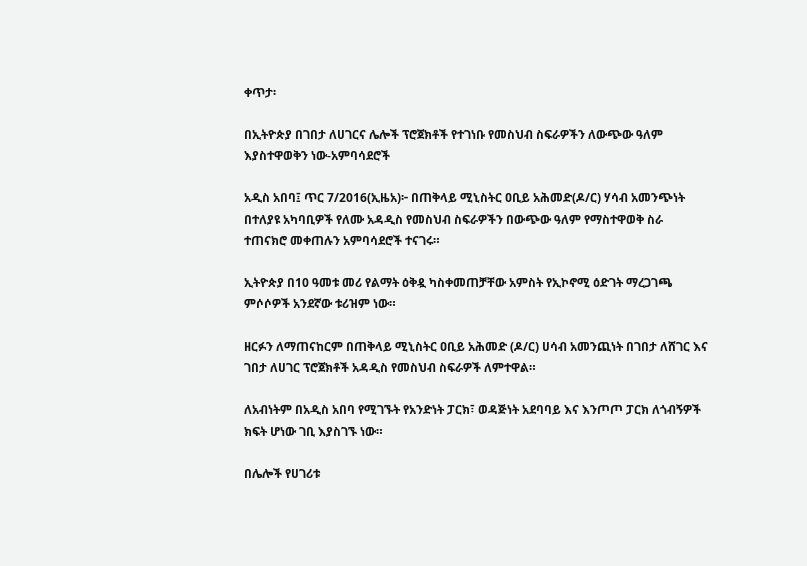ቀጥታ፡

በኢትዮጵያ በገበታ ለሀገርና ሌሎች ፕሮጀክቶች የተገነቡ የመስህብ ስፍራዎችን ለውጭው ዓለም እያስተዋወቅን ነው-አምባሳደሮች

አዲስ አበባ፤ ጥር 7/2016(ኢዜአ)፦ በጠቅላይ ሚኒስትር ዐቢይ አሕመድ(ዶ/ር) ሃሳብ አመንጭነት በተለያዩ አካባቢዎች የለሙ አዳዲስ የመስህብ ስፍራዎችን በውጭው ዓለም የማስተዋወቅ ስራ ተጠናክሮ መቀጠሉን አምባሳደሮች ተናገሩ።

ኢትዮጵያ በ10 ዓመቱ መሪ የልማት ዕቅዷ ካስቀመጠቻቸው አምስት የኢኮኖሚ ዕድገት ማረጋገጫ ምሶሶዎች አንደኛው ቱሪዝም ነው።

ዘርፉን ለማጠናከርም በጠቅላይ ሚኒስትር ዐቢይ አሕመድ (ዶ/ር) ሀሳብ አመንጪነት በገበታ ለሸገር እና ገበታ ለሀገር ፕሮጀክቶች አዳዲስ የመስህብ ስፍራዎች ለምተዋል።

ለአብነትም በአዲስ አበባ የሚገኙት የአንድነት ፓርክ፣ ወዳጅነት አደባባይ እና እንጦጦ ፓርክ ለጎብኝዎች ክፍት ሆነው ገቢ እያስገኙ ነው።

በሌሎች የሀገሪቱ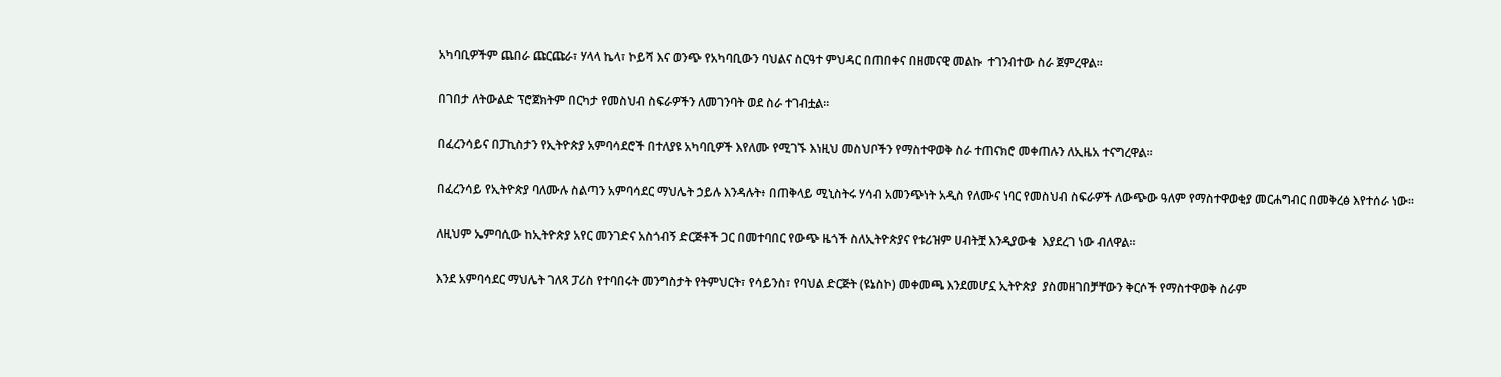አካባቢዎችም ጨበራ ጩርጩራ፣ ሃላላ ኬላ፣ ኮይሻ እና ወንጭ የአካባቢውን ባህልና ስርዓተ ምህዳር በጠበቀና በዘመናዊ መልኩ  ተገንብተው ስራ ጀምረዋል።

በገበታ ለትውልድ ፕሮጀክትም በርካታ የመስህብ ስፍራዎችን ለመገንባት ወደ ስራ ተገብቷል።

በፈረንሳይና በፓኪስታን የኢትዮጵያ አምባሳደሮች በተለያዩ አካባቢዎች እየለሙ የሚገኙ እነዚህ መስህቦችን የማስተዋወቅ ስራ ተጠናክሮ መቀጠሉን ለኢዜአ ተናግረዋል።

በፈረንሳይ የኢትዮጵያ ባለሙሉ ስልጣን አምባሳደር ማህሌት ኃይሉ እንዳሉት፥ በጠቅላይ ሚኒስትሩ ሃሳብ አመንጭነት አዲስ የለሙና ነባር የመስህብ ስፍራዎች ለውጭው ዓለም የማስተዋወቂያ መርሐግብር በመቅረፅ እየተሰራ ነው።

ለዚህም ኤምባሲው ከኢትዮጵያ አየር መንገድና አስጎብኝ ድርጅቶች ጋር በመተባበር የውጭ ዜጎች ስለኢትዮጵያና የቱሪዝም ሀብትቿ እንዲያውቁ  እያደረገ ነው ብለዋል።

እንደ አምባሳደር ማህሌት ገለጻ ፓሪስ የተባበሩት መንግስታት የትምህርት፣ የሳይንስ፣ የባህል ድርጅት (ዩኔስኮ) መቀመጫ እንደመሆኗ ኢትዮጵያ  ያስመዘገበቻቸውን ቅርሶች የማስተዋወቅ ስራም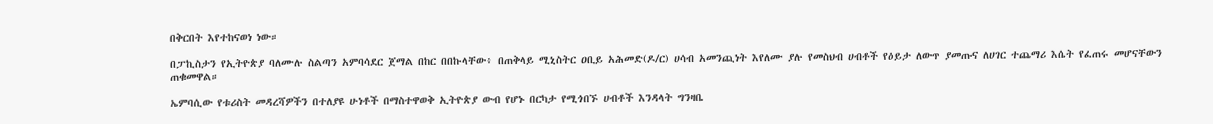በቅርበት እየተከናወነ ነው።

በፓኪስታን የኢትዮጵያ ባለሙሉ ስልጣን አምባሳደር ጀማል በከር በበኩላቸው፥ በጠቅላይ ሚኒስትር ዐቢይ አሕመድ(ዶ/ር) ሀሳብ አመንጪነት እየለሙ ያሉ የመስህብ ሀብቶች የዕይታ ለውጥ ያመጡና ለሀገር ተጨማሪ እሴት የፈጠሩ መሆናቸውን ጠቁመዋል።

ኤምባሲው የቱሪስት መዳረሻዎችን በተለያዩ ሁነቶች በማስተዋወቅ ኢትዮጵያ ውብ የሆኑ በርካታ የሚጎበኙ ሀብቶች እንዳላት ግንዛቤ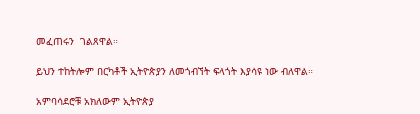መፈጠሩን  ገልጸዋል።

ይህን ተከትሎም በርካቶች ኢትዮጵያን ለመጎብኘት ፍላጎት እያሳዩ ነው ብለዋል።

አምባሳደሮቹ አክለውም ኢትዮጵያ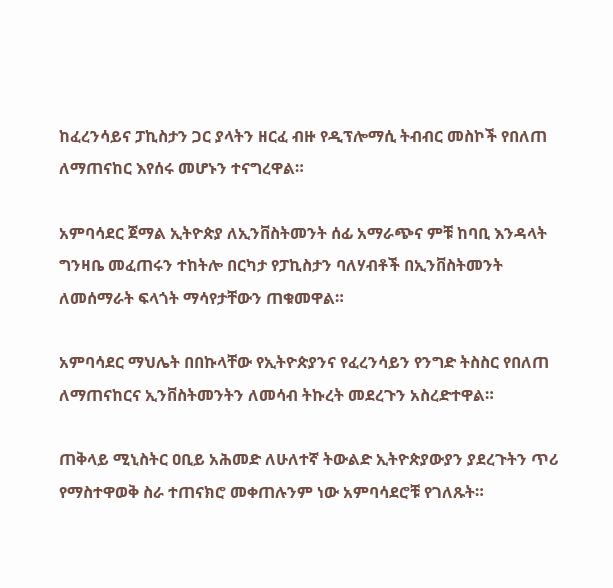ከፈረንሳይና ፓኪስታን ጋር ያላትን ዘርፈ ብዙ የዲፕሎማሲ ትብብር መስኮች የበለጠ ለማጠናከር እየሰሩ መሆኑን ተናግረዋል።

አምባሳደር ጀማል ኢትዮጵያ ለኢንቨስትመንት ሰፊ አማራጭና ምቹ ከባቢ እንዳላት ግንዛቤ መፈጠሩን ተከትሎ በርካታ የፓኪስታን ባለሃብቶች በኢንቨስትመንት ለመሰማራት ፍላጎት ማሳየታቸውን ጠቁመዋል።

አምባሳደር ማህሌት በበኩላቸው የኢትዮጵያንና የፈረንሳይን የንግድ ትስስር የበለጠ ለማጠናከርና ኢንቨስትመንትን ለመሳብ ትኩረት መደረጉን አስረድተዋል።

ጠቅላይ ሚኒስትር ዐቢይ አሕመድ ለሁለተኛ ትውልድ ኢትዮጵያውያን ያደረጉትን ጥሪ የማስተዋወቅ ስራ ተጠናክሮ መቀጠሉንም ነው አምባሳደሮቹ የገለጹት።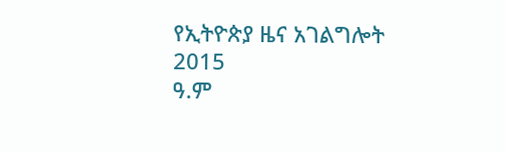የኢትዮጵያ ዜና አገልግሎት
2015
ዓ.ም